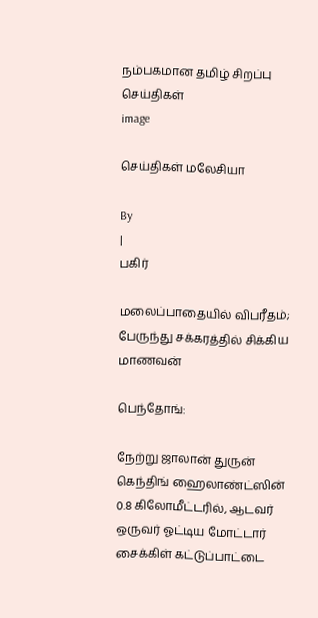நம்பகமான தமிழ் சிறப்பு செய்திகள்
image

செய்திகள் மலேசியா

By
|
பகிர்

மலைப்பாதையில் விபரீதம்; பேருந்து சக்கரத்தில் சிக்கிய மாணவன்

பெந்தோங்:

நேற்று ஜாலான் துருன் கெந்திங் ஹைலாண்ட்ஸின் 0.8 கிலோமீட்டரில், ஆடவர் ஒருவர் ஓட்டிய மோட்டார் சைக்கிள் கட்டுப்பாட்டை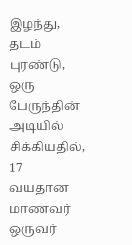இழந்து, தடம் புரண்டு, ஒரு பேருந்தின் அடியில் சிக்கியதில், 17 வயதான மாணவர் ஒருவர்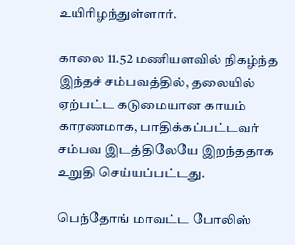உயிரிழந்துள்ளார்.

காலை 11.52 மணியளவில் நிகழ்ந்த இந்தச் சம்பவத்தில், தலையில் ஏற்பட்ட கடுமையான காயம் காரணமாக, பாதிக்கப்பட்டவர் சம்பவ இடத்திலேயே இறந்ததாக உறுதி செய்யப்பட்டது.

பெந்தோங் மாவட்ட போலிஸ்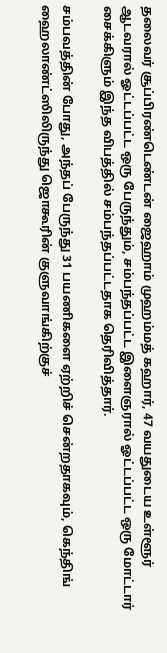தலைவர் சூப்பிரண்டெண்டன் ஜைஹாம் முஹம்மத் கஹார், 47 வயதுடைய உள்ளூர் ஆடவரால் ஓட்டப்பட்ட ஒரு பேருந்தும், சம்பந்தப்பட்ட இளைஞரால் ஓட்டப்பட்ட ஒரு மோட்டார் சைக்கிளும் இந்த விபத்தில் சம்பந்தப்பட்டதாக தெரிவித்தார்.

சம்பவத்தின் போது, அந்தப் பேருந்து 31 பயணிகளை ஏற்றிச் சென்றதாகவும், கெந்திங் ஹைலாண்ட்ஸிலிருந்து ஜொகூரின் குளுவாங்கிற்குச்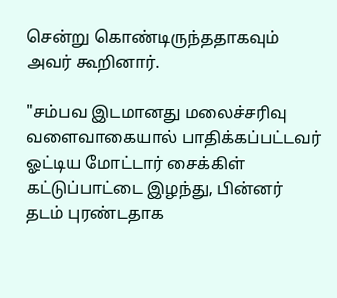சென்று கொண்டிருந்ததாகவும் அவர் கூறினார்.

"சம்பவ இடமானது மலைச்சரிவு வளைவாகையால் பாதிக்கப்பட்டவர் ஓட்டிய மோட்டார் சைக்கிள் கட்டுப்பாட்டை இழந்து, பின்னர் தடம் புரண்டதாக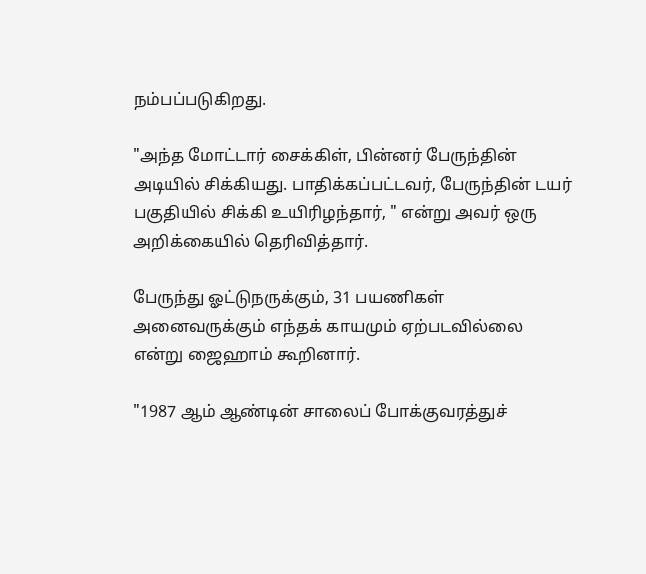நம்பப்படுகிறது.

"அந்த மோட்டார் சைக்கிள், பின்னர் பேருந்தின் அடியில் சிக்கியது. பாதிக்கப்பட்டவர், பேருந்தின் டயர் பகுதியில் சிக்கி உயிரிழந்தார், " என்று அவர் ஒரு அறிக்கையில் தெரிவித்தார்.

பேருந்து ஓட்டுநருக்கும், 31 பயணிகள் அனைவருக்கும் எந்தக் காயமும் ஏற்படவில்லை என்று ஜைஹாம் கூறினார்.

"1987 ஆம் ஆண்டின் சாலைப் போக்குவரத்துச்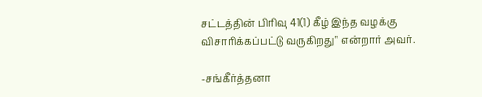சட்டத்தின் பிரிவு 41(1) கீழ் இந்த வழக்கு விசாரிக்கப்பட்டு வருகிறது" என்றார் அவர்.

-சங்கீர்த்தனா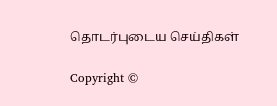தொடர்புடைய செய்திகள்

Copyright ©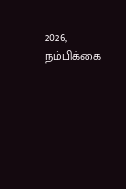2026, நம்பிக்கை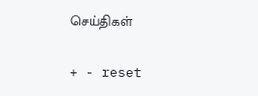செய்திகள்

+ - reset